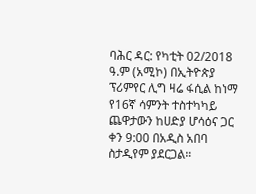ባሕር ዳር: የካቲት 02/2018 ዓ.ም (አሚኮ) በኢትዮጵያ ፕሪምየር ሊግ ዛሬ ፋሲል ከነማ የ16ኛ ሳምንት ተስተካካይ ጨዋታውን ከሀድያ ሆሳዕና ጋር ቀን 9:00 በአዲስ አበባ ስታዲየም ያደርጋል።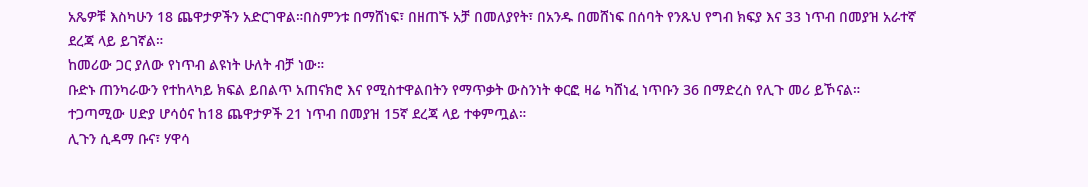አጼዎቹ እስካሁን 18 ጨዋታዎችን አድርገዋል።በስምንቱ በማሸነፍ፣ በዘጠኙ አቻ በመለያየት፣ በአንዱ በመሸነፍ በሰባት የንጹህ የግብ ክፍያ እና 33 ነጥብ በመያዝ አራተኛ ደረጃ ላይ ይገኛል።
ከመሪው ጋር ያለው የነጥብ ልዩነት ሁለት ብቻ ነው።
ቡድኑ ጠንካራውን የተከላካይ ክፍል ይበልጥ አጠናክሮ እና የሚስተዋልበትን የማጥቃት ውስንነት ቀርፎ ዛሬ ካሸነፈ ነጥቡን 36 በማድረስ የሊጉ መሪ ይኾናል።
ተጋጣሚው ሀድያ ሆሳዕና ከ18 ጨዋታዎች 21 ነጥብ በመያዝ 15ኛ ደረጃ ላይ ተቀምጧል።
ሊጉን ሲዳማ ቡና፣ ሃዋሳ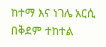ከተማ እና ነገሌ አርሲ በቅደም ተከተል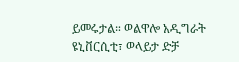ይመሩታል። ወልዋሎ አዲግራት ዩኒቨርሲቲ፣ ወላይታ ድቻ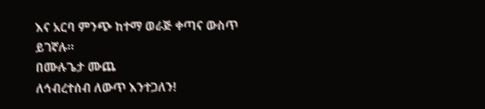እና አርባ ምንጭ ከተማ ወራጅ ቀጣና ውስጥ ይገኛሉ።
በሙሉጌታ ሙጨ
ለኅብረተሰብ ለውጥ እንተጋለን!